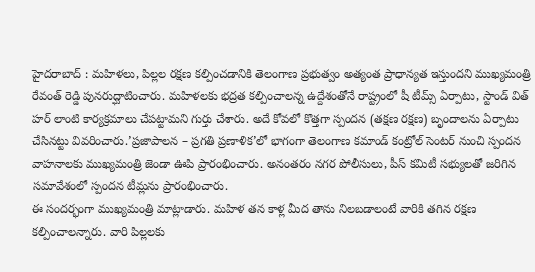హైదరాబాద్ : మహిళలు, పిల్లల రక్షణ కల్పించడానికి తెలంగాణ ప్రభుత్వం అత్యంత ప్రాధాన్యత ఇస్తుందని ముఖ్యమంత్రి రేవంత్ రెడ్డి పునరుద్ఘాటించారు. మహిళలకు భద్రత కల్పించాలన్న ఉద్దేశంతోనే రాష్ట్రంలో షీ టీమ్స్ ఏర్పాటు, స్టాండ్ విత్ హర్ లాంటి కార్యక్రమాలు చేపట్టామని గుర్తు చేశారు. అదే కోవలో కొత్తగా స్పందన (తక్షణ రక్షణ) బృందాలను ఏర్పాటు చేసినట్టు వివరించారు.’ప్రజాపాలన – ప్రగతి ప్రణాళిక’లో భాగంగా తెలంగాణ కమాండ్ కంట్రోల్ సెంటర్ నుంచి స్పందన వాహనాలకు ముఖ్యమంత్రి జెండా ఊపి ప్రారంభించారు. అనంతరం నగర పోలీసులు, పీస్ కమిటీ సభ్యులతో జరిగిన సమావేశంలో స్పందన టీమ్లను ప్రారంభించారు.
ఈ సందర్భంగా ముఖ్యమంత్రి మాట్లాడారు. మహిళ తన కాళ్ల మీద తాను నిలబడాలంటే వారికి తగిన రక్షణ కల్పించాలన్నారు. వారి పిల్లలకు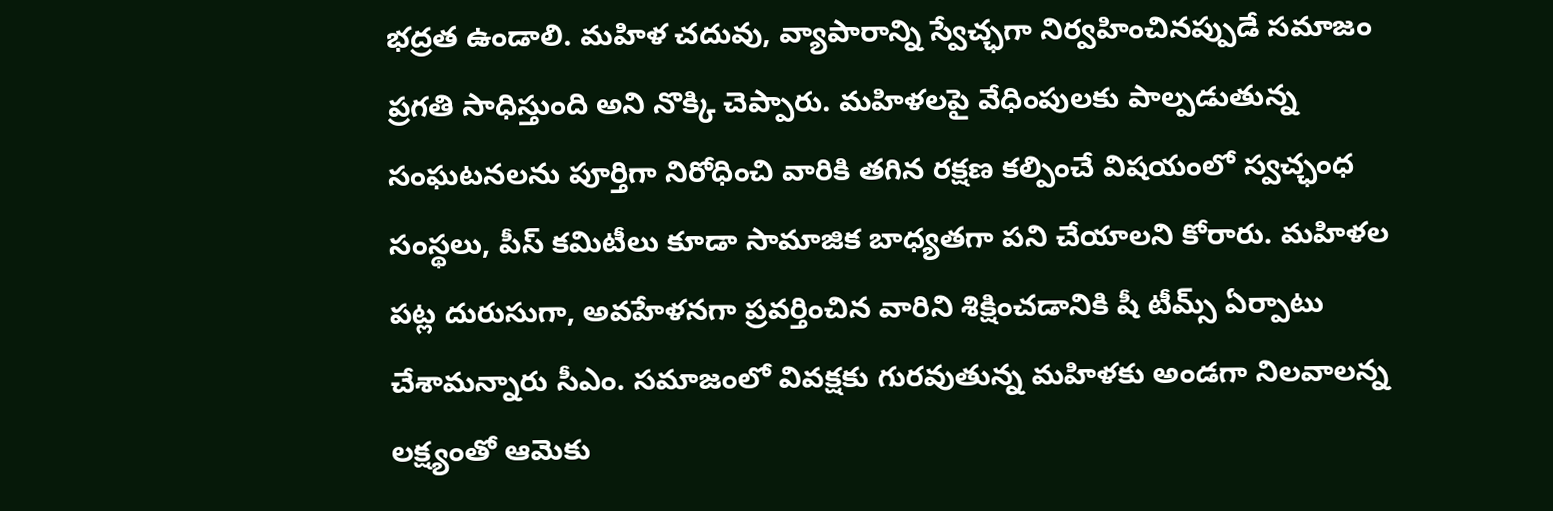భద్రత ఉండాలి. మహిళ చదువు, వ్యాపారాన్ని స్వేచ్ఛగా నిర్వహించినప్పుడే సమాజం ప్రగతి సాధిస్తుంది అని నొక్కి చెప్పారు. మహిళలపై వేధింపులకు పాల్పడుతున్న సంఘటనలను పూర్తిగా నిరోధించి వారికి తగిన రక్షణ కల్పించే విషయంలో స్వచ్ఛంధ సంస్థలు, పీస్ కమిటీలు కూడా సామాజిక బాధ్యతగా పని చేయాలని కోరారు. మహిళల పట్ల దురుసుగా, అవహేళనగా ప్రవర్తించిన వారిని శిక్షించడానికి షీ టీమ్స్ ఏర్పాటు చేశామన్నారు సీఎం. సమాజంలో వివక్షకు గురవుతున్న మహిళకు అండగా నిలవాలన్న లక్ష్యంతో ఆమెకు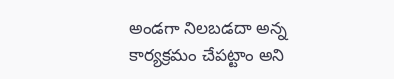అండగా నిలబడదా అన్న కార్యక్రమం చేపట్టాం అని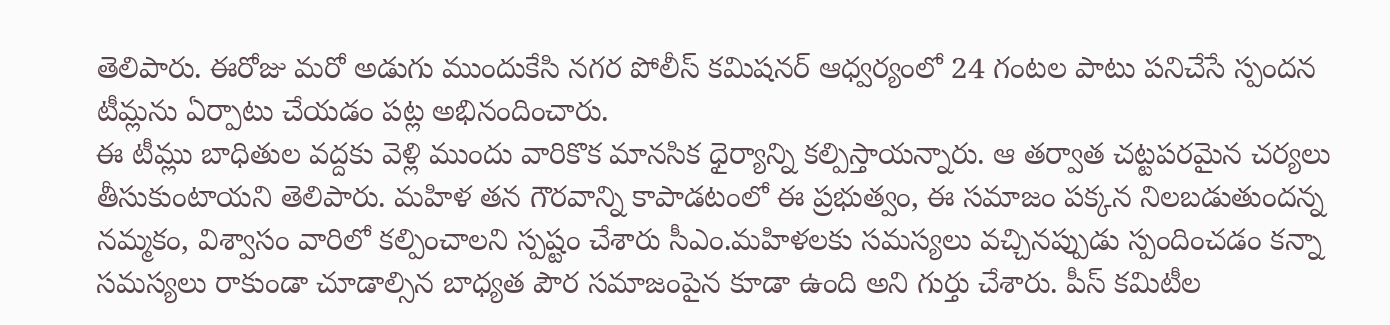తెలిపారు. ఈరోజు మరో అడుగు ముందుకేసి నగర పోలీస్ కమిషనర్ ఆధ్వర్యంలో 24 గంటల పాటు పనిచేసే స్పందన టీమ్లను ఏర్పాటు చేయడం పట్ల అభినందించారు.
ఈ టీమ్లు బాధితుల వద్దకు వెళ్లి ముందు వారికొక మానసిక ధైర్యాన్ని కల్పిస్తాయన్నారు. ఆ తర్వాత చట్టపరమైన చర్యలు తీసుకుంటాయని తెలిపారు. మహిళ తన గౌరవాన్ని కాపాడటంలో ఈ ప్రభుత్వం, ఈ సమాజం పక్కన నిలబడుతుందన్న నమ్మకం, విశ్వాసం వారిలో కల్పించాలని స్పష్టం చేశారు సీఎం.మహిళలకు సమస్యలు వచ్చినప్పుడు స్పందించడం కన్నా సమస్యలు రాకుండా చూడాల్సిన బాధ్యత పౌర సమాజంపైన కూడా ఉంది అని గుర్తు చేశారు. పీస్ కమిటీల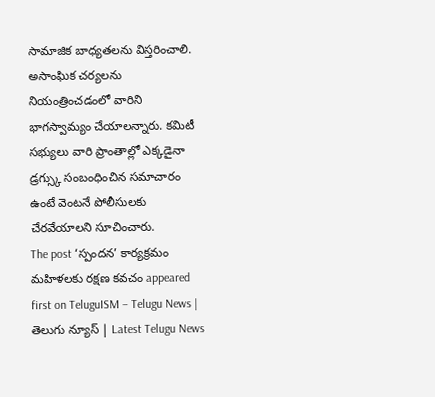సామాజిక బాధ్యతలను విస్తరించాలి. అసాంఘిక చర్యలను నియంత్రించడంలో వారిని భాగస్వామ్యం చేయాలన్నారు. కమిటీ సభ్యులు వారి ప్రాంతాల్లో ఎక్కడైనా డ్రగ్స్కు సంబంధించిన సమాచారం ఉంటే వెంటనే పోలీసులకు చేరవేయాలని సూచించారు.
The post ‘స్పందన’ కార్యక్రమం మహిళలకు రక్షణ కవచం appeared first on TeluguISM – Telugu News | తెలుగు న్యూస్ | Latest Telugu News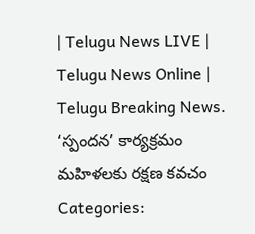| Telugu News LIVE | Telugu News Online | Telugu Breaking News.
‘స్పందన’ కార్యక్రమం మహిళలకు రక్షణ కవచం
Categories: